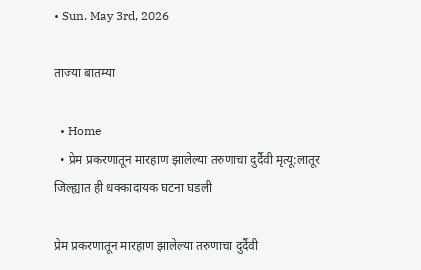• Sun. May 3rd, 2026

ताज्या बातम्या

  • Home
  • प्रेम प्रकरणातून मारहाण झालेल्या तरुणाचा दुर्दैवी मृत्यू:लातूर जिल्ह्यात ही धक्कादायक घटना घडली

प्रेम प्रकरणातून मारहाण झालेल्या तरुणाचा दुर्दैवी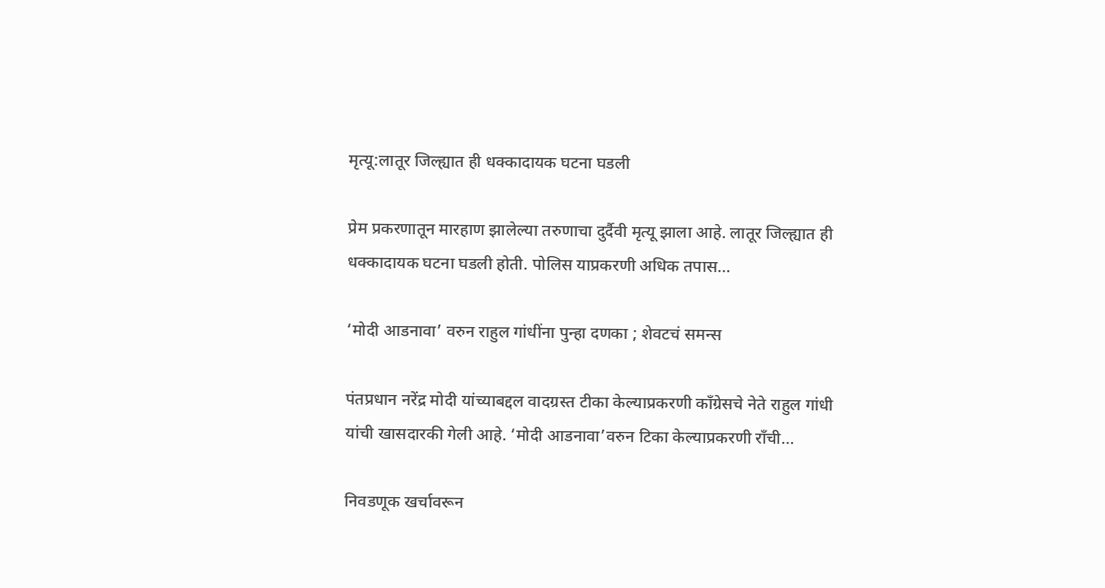मृत्यू:लातूर जिल्ह्यात ही धक्कादायक घटना घडली

प्रेम प्रकरणातून मारहाण झालेल्या तरुणाचा दुर्दैवी मृत्यू झाला आहे. लातूर जिल्ह्यात ही धक्कादायक घटना घडली होती. पोलिस याप्रकरणी अधिक तपास…

‘मोदी आडनावा’ वरुन राहुल गांधींना पुन्हा दणका ; शेवटचं समन्स

पंतप्रधान नरेंद्र मोदी यांच्याबद्दल वादग्रस्त टीका केल्याप्रकरणी काँग्रेसचे नेते राहुल गांधी यांची खासदारकी गेली आहे. ‘मोदी आडनावा’वरुन टिका केल्याप्रकरणी राँची…

निवडणूक खर्चावरून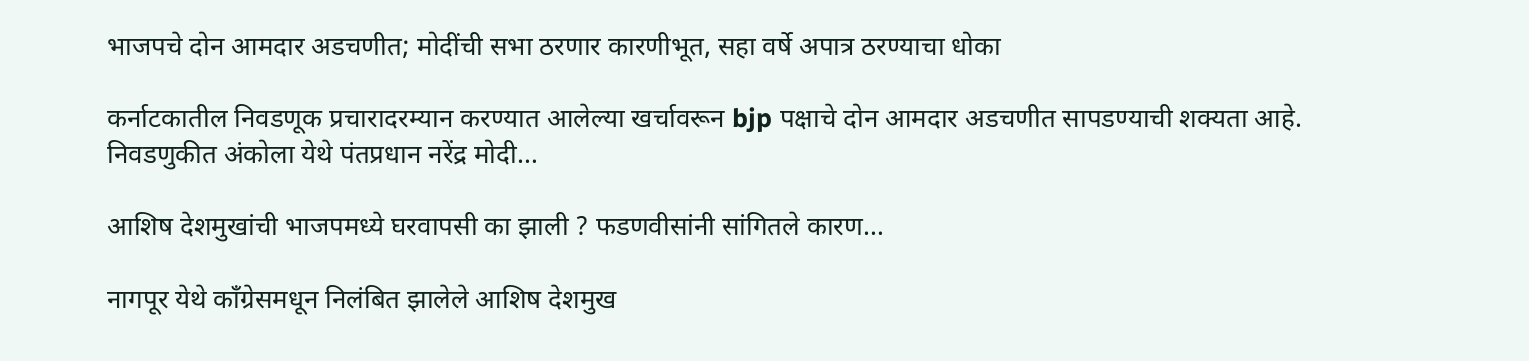भाजपचे दोन आमदार अडचणीत; मोदींची सभा ठरणार कारणीभूत, सहा वर्षे अपात्र ठरण्याचा धोका

कर्नाटकातील निवडणूक प्रचारादरम्यान करण्यात आलेल्या खर्चावरून bjp पक्षाचे दोन आमदार अडचणीत सापडण्याची शक्यता आहे. निवडणुकीत अंकोला येथे पंतप्रधान नरेंद्र मोदी…

आशिष देशमुखांची भाजपमध्ये घरवापसी का झाली ? फडणवीसांनी सांगितले कारण…

नागपूर येथे काँग्रेसमधून निलंबित झालेले आशिष देशमुख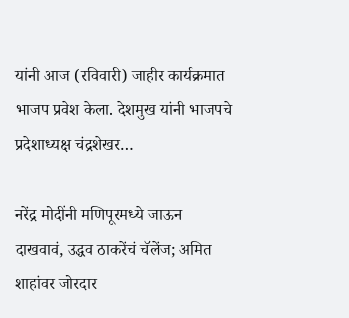यांनी आज (रविवारी) जाहीर कार्यक्रमात भाजप प्रवेश केला. देशमुख यांनी भाजपचे प्रदेशाध्यक्ष चंद्रशेखर…

नरेंद्र मोदींनी मणिपूरमध्ये जाऊन दाखवावं, उद्धव ठाकरेंचं चॅलेंज; अमित शाहांवर जोरदार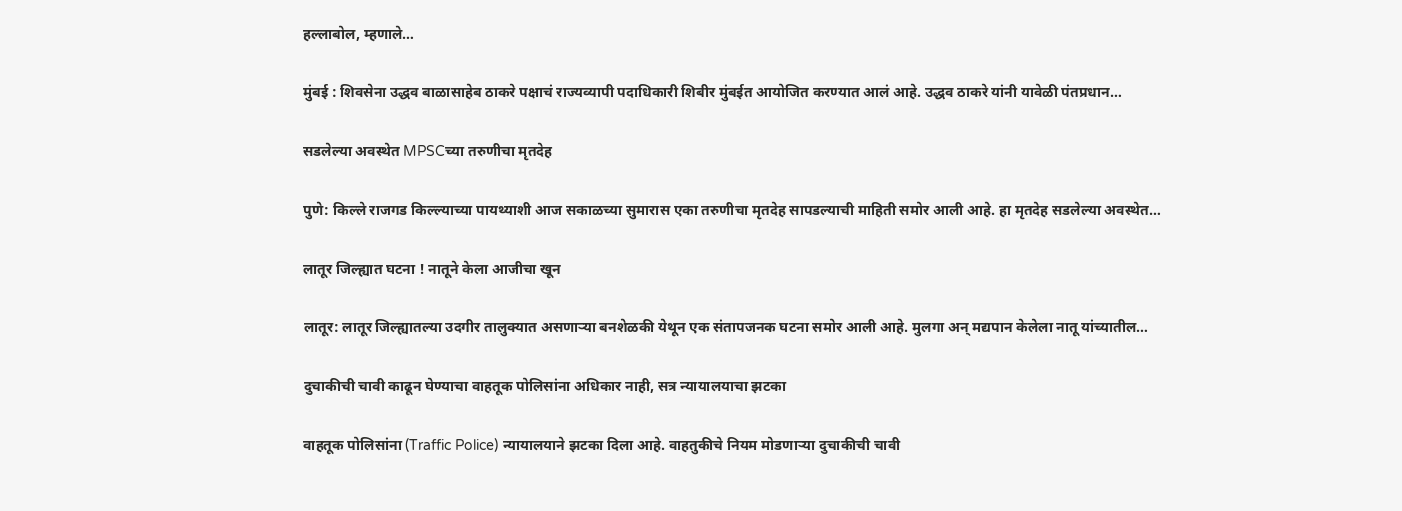हल्लाबोल, म्हणाले…

मुंबई : शिवसेना उद्धव बाळासाहेब ठाकरे पक्षाचं राज्यव्यापी पदाधिकारी शिबीर मुंबईत आयोजित करण्यात आलं आहे. उद्धव ठाकरे यांनी यावेळी पंतप्रधान…

सडलेल्या अवस्थेत MPSCच्या तरुणीचा मृतदेह

पुणे: किल्ले राजगड किल्ल्याच्या पायथ्याशी आज सकाळच्या सुमारास एका तरुणीचा मृतदेह सापडल्याची माहिती समोर आली आहे. हा मृतदेह सडलेल्या अवस्थेत…

लातूर जिल्ह्यात घटना ! नातूने केला आजीचा खून

लातूर: लातूर जिल्ह्यातल्या उदगीर तालुक्यात असणाऱ्या बनशेळकी येथून एक संतापजनक घटना समोर आली आहे. मुलगा अन् मद्यपान केलेला नातू यांच्यातील…

दुचाकीची चावी काढून घेण्याचा वाहतूक पोलिसांना अधिकार नाही, सत्र न्यायालयाचा झटका

वाहतूक पोलिसांना (Traffic Police) न्यायालयाने झटका दिला आहे. वाहतुकीचे नियम मोडणाऱ्या दुचाकीची चावी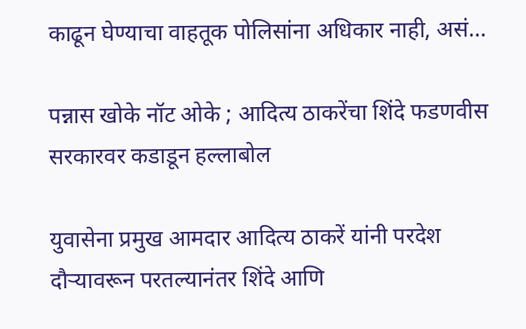काढून घेण्याचा वाहतूक पोलिसांना अधिकार नाही, असं…

पन्नास खोके नॉट ओके ; आदित्य ठाकरेंचा शिंदे फडणवीस सरकारवर कडाडून हल्लाबोल

युवासेना प्रमुख आमदार आदित्य ठाकरें यांनी परदेश दौऱ्यावरून परतल्यानंतर शिंदे आणि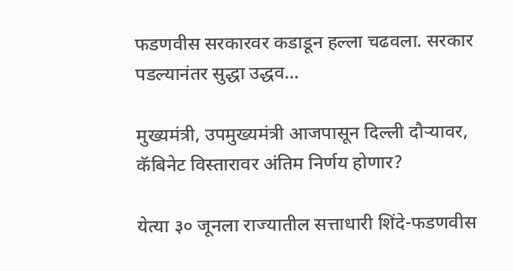फडणवीस सरकारवर कडाडून हल्ला चढवला. सरकार पडल्यानंतर सुद्धा उद्धव…

मुख्यमंत्री, उपमुख्यमंत्री आजपासून दिल्ली दौऱ्यावर, कॅबिनेट विस्तारावर अंतिम निर्णय होणार?

येत्या ३० जूनला राज्यातील सत्ताधारी शिंदे-फडणवीस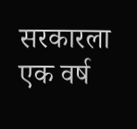सरकारला एक वर्ष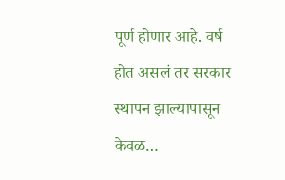पूर्ण होणार आहे. वर्ष होत असलं तर सरकार स्थापन झाल्यापासून केवळ…